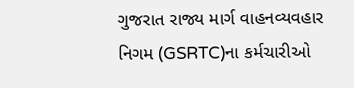ગુજરાત રાજ્ય માર્ગ વાહનવ્યવહાર નિગમ (GSRTC)ના કર્મચારીઓ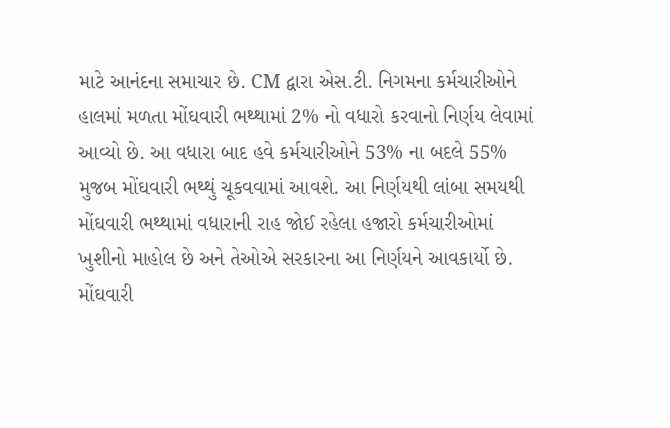માટે આનંદના સમાચાર છે. CM દ્વારા એસ.ટી. નિગમના કર્મચારીઓને હાલમાં મળતા મોંઘવારી ભથ્થામાં 2% નો વધારો કરવાનો નિર્ણય લેવામાં આવ્યો છે. આ વધારા બાદ હવે કર્મચારીઓને 53% ના બદલે 55% મુજબ મોંઘવારી ભથ્થું ચૂકવવામાં આવશે. આ નિર્ણયથી લાંબા સમયથી મોંઘવારી ભથ્થામાં વધારાની રાહ જોઈ રહેલા હજારો કર્મચારીઓમાં ખુશીનો માહોલ છે અને તેઓએ સરકારના આ નિર્ણયને આવકાર્યો છે.
મોંઘવારી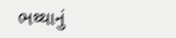ભથ્થાનું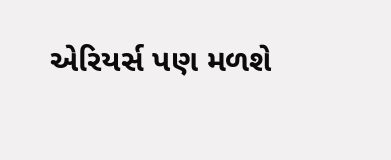એરિયર્સ પણ મળશે